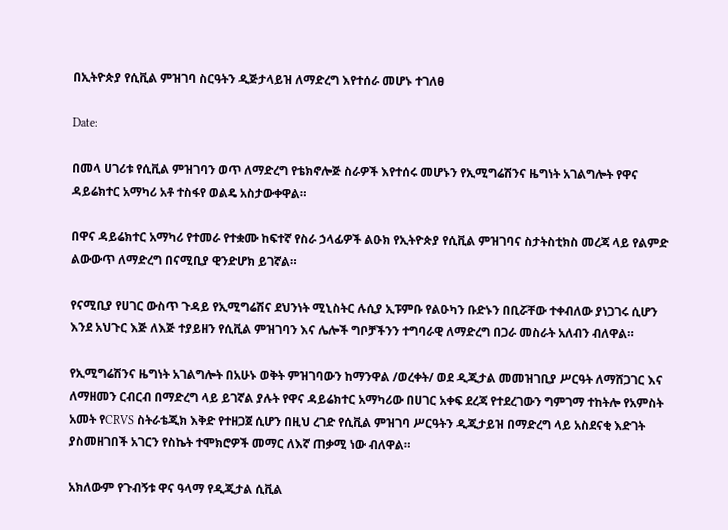በኢትዮጵያ የሲቪል ምዝገባ ስርዓትን ዲጅታላይዝ ለማድረግ እየተሰራ መሆኑ ተገለፀ

Date:

በመላ ሀገሪቱ የሲቪል ምዝገባን ወጥ ለማድረግ የቴክኖሎጅ ስራዎች እየተሰሩ መሆኑን የኢሚግሬሽንና ዜግነት አገልግሎት የዋና ዳይሬክተር አማካሪ አቶ ተስፋየ ወልዴ አስታውቀዋል።

በዋና ዳይሬክተር አማካሪ የተመራ የተቋሙ ከፍተኛ የስራ ኃላፊዎች ልዑክ የኢትዮጵያ የሲቪል ምዝገባና ስታትስቲክስ መረጃ ላይ የልምድ ልውውጥ ለማድረግ በናሚቢያ ዊንድሆክ ይገኛል።

የናሚቢያ የሀገር ውስጥ ጉዳይ የኢሚግሬሽና ደህንነት ሚኒስትር ሉሲያ ኢፑምቡ የልዑካን ቡድኑን በቢሯቸው ተቀብለው ያነጋገሩ ሲሆን እንደ አህጉር እጅ ለእጅ ተያይዘን የሲቪል ምዝገባን እና ሌሎች ግቦቻችንን ተግባራዊ ለማድረግ በጋራ መስራት አለብን ብለዋል።

የኢሚግሬሽንና ዜግነት አገልግሎት በአሁኑ ወቅት ምዝገባውን ከማንዋል /ወረቀት/ ወደ ዲጂታል መመዝገቢያ ሥርዓት ለማሸጋገር እና ለማዘመን ርብርብ በማድረግ ላይ ይገኛል ያሉት የዋና ዳይሬክተር አማካሪው በሀገር አቀፍ ደረጃ የተደረገውን ግምገማ ተከትሎ የአምስት አመት የCRVS ስትራቴጂክ እቅድ የተዘጋጀ ሲሆን በዚህ ረገድ የሲቪል ምዝገባ ሥርዓትን ዲጂታይዝ በማድረግ ላይ አስደናቂ እድገት ያስመዘገበች አገርን የስኬት ተሞክሮዎች መማር ለእኛ ጠቃሚ ነው ብለዋል።

አክለውም የጉብኝቱ ዋና ዓላማ የዲጂታል ሲቪል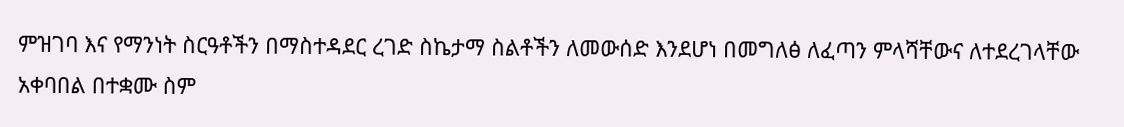ምዝገባ እና የማንነት ስርዓቶችን በማስተዳደር ረገድ ስኬታማ ስልቶችን ለመውሰድ እንደሆነ በመግለፅ ለፈጣን ምላሻቸውና ለተደረገላቸው አቀባበል በተቋሙ ስም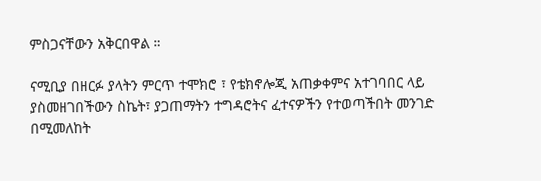ምስጋናቸውን አቅርበዋል ።

ናሚቢያ በዘርፉ ያላትን ምርጥ ተሞክሮ ፣ የቴክኖሎጂ አጠቃቀምና አተገባበር ላይ ያስመዘገበችውን ስኬት፣ ያጋጠማትን ተግዳሮትና ፈተናዎችን የተወጣችበት መንገድ በሚመለከት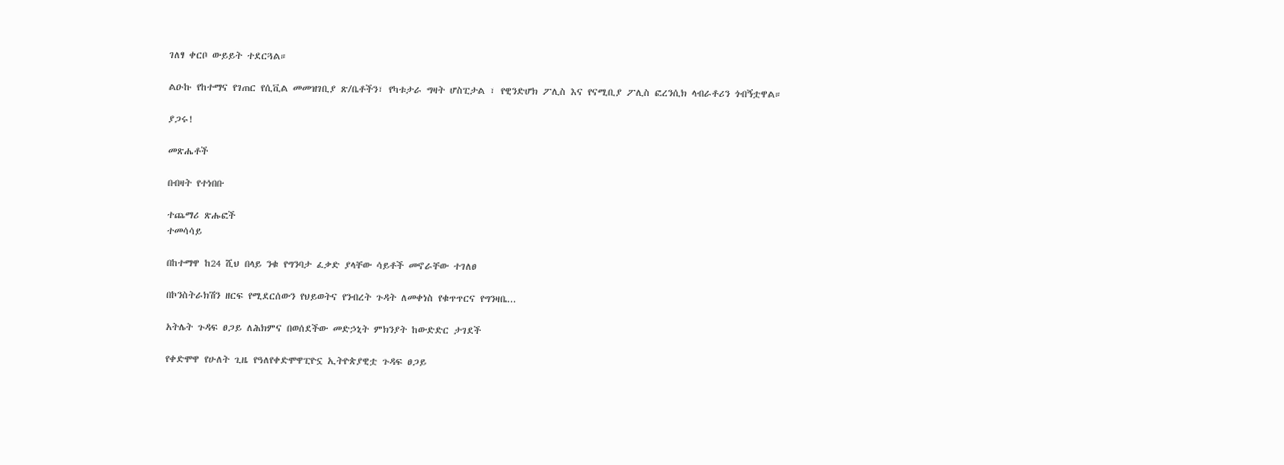ገለፃ ቀርቦ ውይይት ተደርጓል።

ልዑኩ የከተማና የገጠር የሲቪል መመዝገቢያ ጽ/ቤቶችን፣ የካቱታራ ግዛት ሆስፒታል ፣ የዊንድሆክ ፖሊስ እና የናሚቢያ ፖሊስ ፎረንሲክ ላብራቶሪን ጎብኝቷዋል።

ያጋሩ!

መጽሔቶች

በብዛት የተነበቡ

ተጨማሪ ጽሑፎች
ተመሳሳይ

በከተማዋ ከ24 ሺህ በላይ ንቁ የግንባታ ፈቃድ ያላቸው ሳይቶች መኖራቸው ተገለፀ

በኮንስትራክሽን ዘርፍ የሚደርሰውን የህይወትና የንብረት ጉዳት ለመቀነስ የቁጥጥርና የግንዛቤ...

አትሌት ጉዳፍ ፀጋይ ለሕክምና በወሰደችው መድኃኒት ምክንያት ከውድድር ታገደች

የቀድሞዋ የሁለት ጊዜ የዓለየቀድሞዋፒዮኗ ኢትዮጵያዊቷ ጉዳፍ ፀጋይ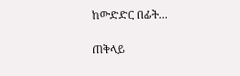ከውድድር በፊት...

ጠቅላይ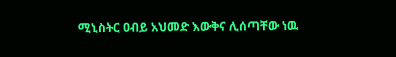ሚኒስትር ዐብይ አህመድ እውቅና ሊሰጣቸው ነዉ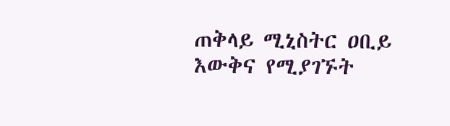ጠቅላይ ሚኒስትር ዐቢይ እውቅና የሚያገኙት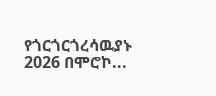የጎርጎርጎረሳዉያኑ 2026 በሞሮኮ...